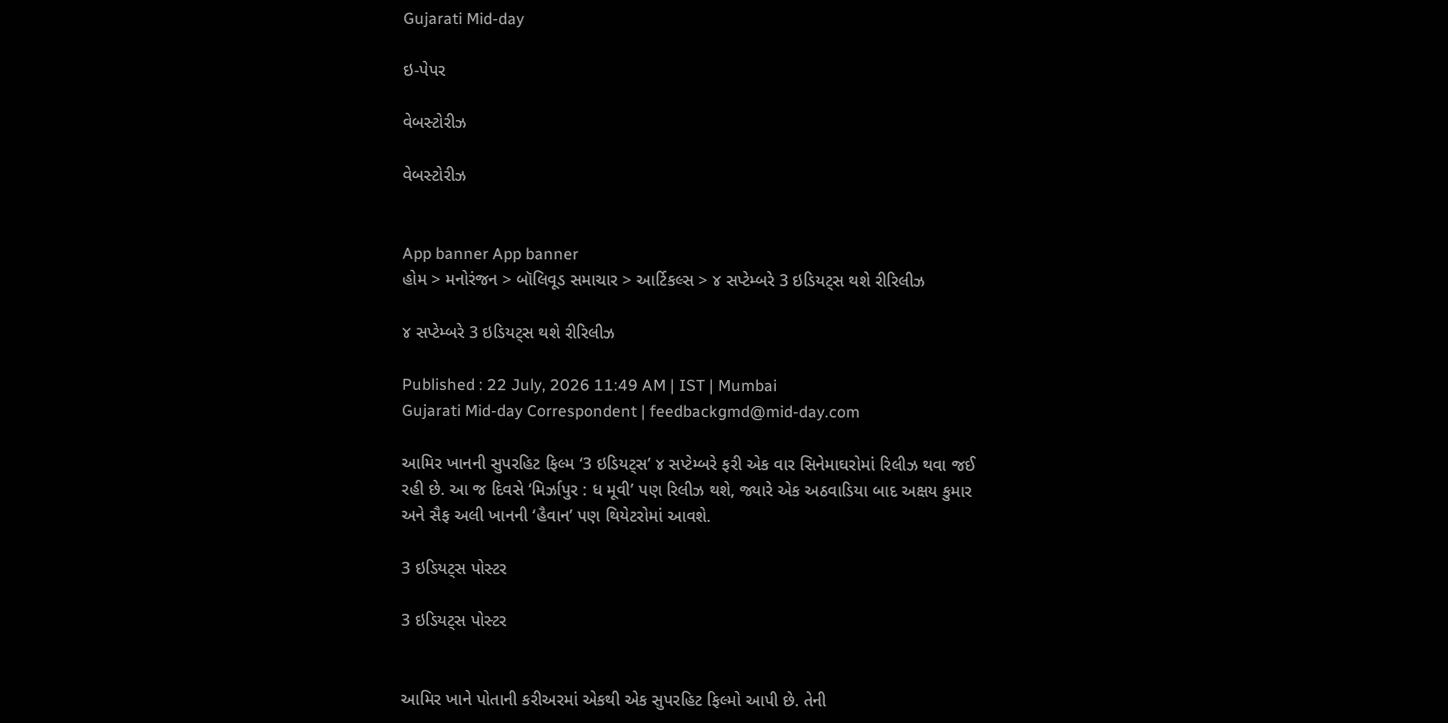Gujarati Mid-day

ઇ-પેપર

વેબસ્ટોરીઝ

વેબસ્ટોરીઝ


App banner App banner
હોમ > મનોરંજન > બૉલિવૂડ સમાચાર > આર્ટિકલ્સ > ૪ સપ્ટેમ્બરે 3 ઇડિયટ્સ થશે રીરિલીઝ

૪ સપ્ટેમ્બરે 3 ઇડિયટ્સ થશે રીરિલીઝ

Published : 22 July, 2026 11:49 AM | IST | Mumbai
Gujarati Mid-day Correspondent | feedbackgmd@mid-day.com

આમિર ખાનની સુપરહિટ ફિલ્મ ‘3 ઇડિયટ્સ’ ૪ સપ્ટેમ્બરે ફરી એક વાર સિનેમાઘરોમાં રિલીઝ થવા જઈ રહી છે. આ જ દિવસે ‘મિર્ઝાપુર : ધ મૂવી’ પણ રિલીઝ થશે, જ્યારે એક અઠવાડિયા બાદ અક્ષય કુમાર અને સૈફ અલી ખાનની ‘હૈવાન’ પણ થિયેટરોમાં આવશે.

3 ઇડિયટ્સ પોસ્ટર

3 ઇડિયટ્સ પોસ્ટર


આમિર ખાને પોતાની કરીઅરમાં એકથી એક સુપરહિટ ફિલ્મો આપી છે. તેની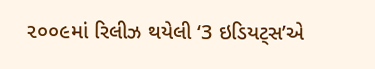૨૦૦૯માં રિલીઝ થયેલી ‘3 ઇડિયટ્સ’એ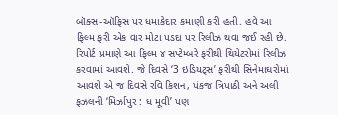બૉક્સ-ઑફિસ પર ધમાકેદાર કમાણી કરી હતી. હવે આ
ફિલ્મ ફરી એક વાર મોટા પડદા પર રિલીઝ થવા જઈ રહી છે. રિપોર્ટ પ્રમાણે આ ફિલ્મ ૪ સપ્ટેમ્બરે ફરીથી થિયેટરોમાં રિલીઝ કરવામાં આવશે. જે દિવસે ‘3 ઇડિયટ્સ’ ફરીથી સિનેમાઘરોમાં આવશે એ જ દિવસે રવિ કિશન, પંકજ ત્રિપાઠી અને અલી ફઝલની ‘મિર્ઝાપુર : ધ મૂવી’ પણ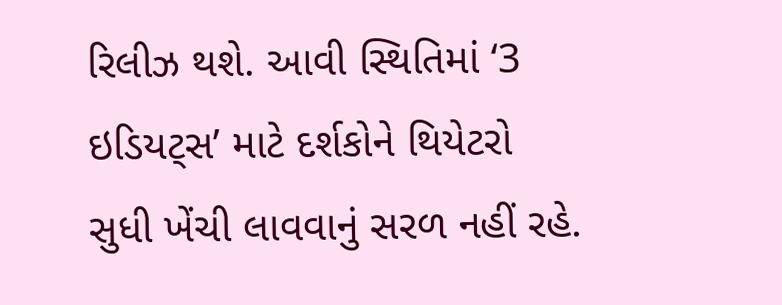રિલીઝ થશે. આવી સ્થિતિમાં ‘3 ઇડિયટ્સ’ માટે દર્શકોને થિયેટરો સુધી ખેંચી લાવવાનું સરળ નહીં રહે.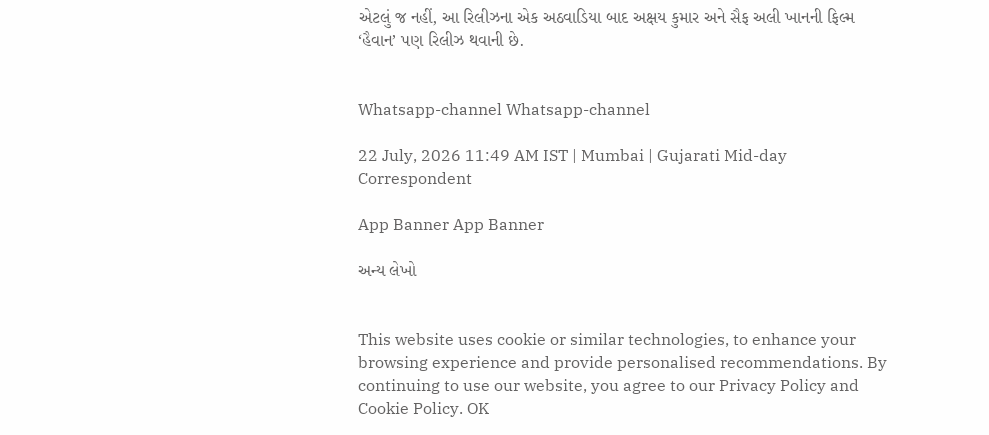એટલું જ નહીં, આ રિલીઝના એક અઠવાડિયા બાદ અક્ષય કુમાર અને સૈફ અલી ખાનની ફિલ્મ ‘હૈવાન’ પણ રિલીઝ થવાની છે.


Whatsapp-channel Whatsapp-channel

22 July, 2026 11:49 AM IST | Mumbai | Gujarati Mid-day Correspondent

App Banner App Banner

અન્ય લેખો


This website uses cookie or similar technologies, to enhance your browsing experience and provide personalised recommendations. By continuing to use our website, you agree to our Privacy Policy and Cookie Policy. OK